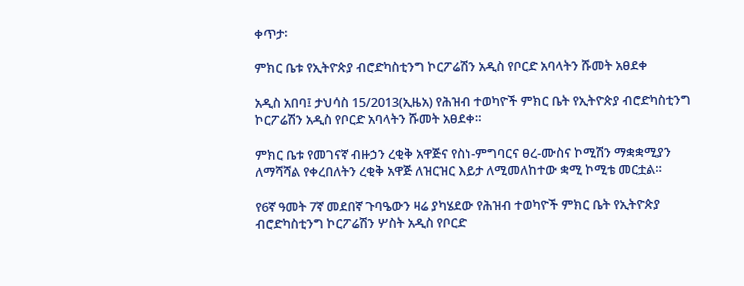ቀጥታ፡

ምክር ቤቱ የኢትዮጵያ ብሮድካስቲንግ ኮርፖሬሽን አዲስ የቦርድ አባላትን ሹመት አፀደቀ

አዲስ አበባ፤ ታህሳስ 15/2013(ኢዜአ) የሕዝብ ተወካዮች ምክር ቤት የኢትዮጵያ ብሮድካስቲንግ ኮርፖሬሽን አዲስ የቦርድ አባላትን ሹመት አፀደቀ።

ምክር ቤቱ የመገናኛ ብዙኃን ረቂቅ አዋጅና የስነ-ምግባርና ፀረ-ሙስና ኮሚሽን ማቋቋሚያን ለማሻሻል የቀረበለትን ረቂቅ አዋጅ ለዝርዝር እይታ ለሚመለከተው ቋሚ ኮሚቴ መርቷል።

የ6ኛ ዓመት 7ኛ መደበኛ ጉባዔውን ዛሬ ያካሄደው የሕዝብ ተወካዮች ምክር ቤት የኢትዮጵያ ብሮድካስቲንግ ኮርፖሬሽን ሦስት አዲስ የቦርድ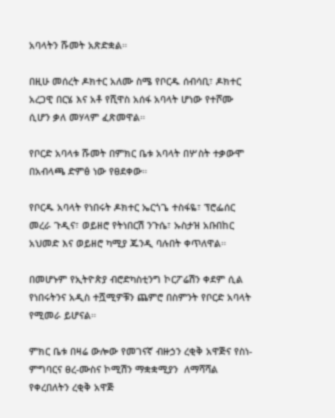አባላትን ሹመት አጽድቋል።

በዚሁ መሰረት ዶክተር አለሙ ስሜ የቦርዱ ሰብሳቢ፣ ዶክተር አረጋዊ በርሄ እና አቶ የሺዋስ አሰፋ አባላት ሆነው የተሾሙ ሲሆን ቃለ መሃላም ፈጽመዋል።

የቦርድ አባላቱ ሹመት በምክር ቤቱ አባላት በሦስት ተቃውሞ በአብላጫ ድምፅ ነው የፀደቀው።

የቦርዱ አባላት የነበሩት ዶክተር ኤርጎጌ ተስፋዬ፣ ፕሮፌሰር መረራ ጉዲና፣ ወይዘሮ የትነበርሽ ንጉሴ፣ ኡስታዝ አቡበከር አህመድ እና ወይዘሮ ካሚያ ጁንዲ ባሉበት ቀጥለዋል።

በመሆኑም የኢትዮጵያ ብሮድካስቲንግ ኮርፖሬሽን ቀደም ሲል የነበሩትንና አዲስ ተሿሚዎቹን ጨምሮ በስምንት የቦርድ አባላት የሚመራ ይሆናል።

ምክር ቤቱ በዛሬ ውሎው የመገናኛ ብዙኃን ረቂቅ አዋጅና የስነ-ምግባርና ፀረ-ሙስና ኮሚሽን ማቋቋሚያን  ለማሻሻል የቀረበለትን ረቂቅ አዋጅ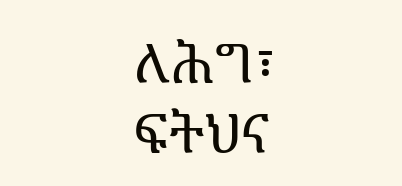ለሕግ፣ ፍትህና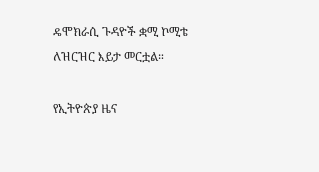ዴሞክራሲ ጉዳዮች ቋሚ ኮሚቴ ለዝርዝር እይታ መርቷል።

የኢትዮጵያ ዜና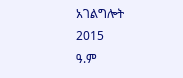አገልግሎት
2015
ዓ.ም